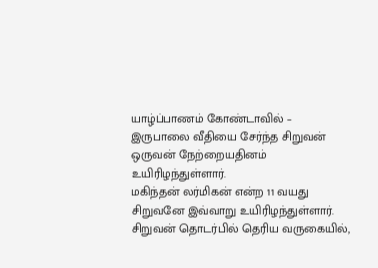யாழ்ப்பாணம் கோண்டாவில் – இருபாலை வீதியை சேர்ந்த சிறுவன் ஒருவன் நேற்றையதினம் உயிரிழந்துள்ளார்.
மகிந்தன் லர்மிகன் என்ற 11 வயது சிறுவனே இவ்வாறு உயிரிழந்துள்ளார்.
சிறுவன் தொடர்பில் தெரிய வருகையில்,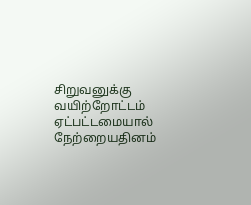சிறுவனுக்கு வயிற்றோட்டம் ஏட்பட்டமையால் நேற்றையதினம்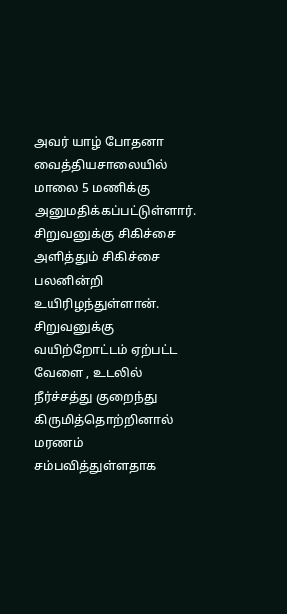அவர் யாழ் போதனா வைத்தியசாலையில் மாலை 5 மணிக்கு அனுமதிக்கப்பட்டுள்ளார்.
சிறுவனுக்கு சிகிச்சை அளித்தும் சிகிச்சை பலனின்றி உயிரிழந்துள்ளான்.
சிறுவனுக்கு வயிற்றோட்டம் ஏற்பட்ட வேளை , உடலில் நீர்ச்சத்து குறைந்து கிருமித்தொற்றினால் மரணம் சம்பவித்துள்ளதாக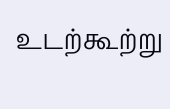உடற்கூற்று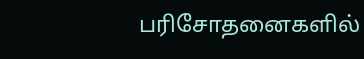பரிசோதனைகளில்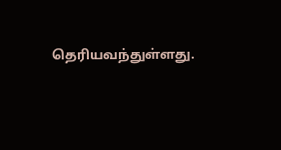தெரியவந்துள்ளது.